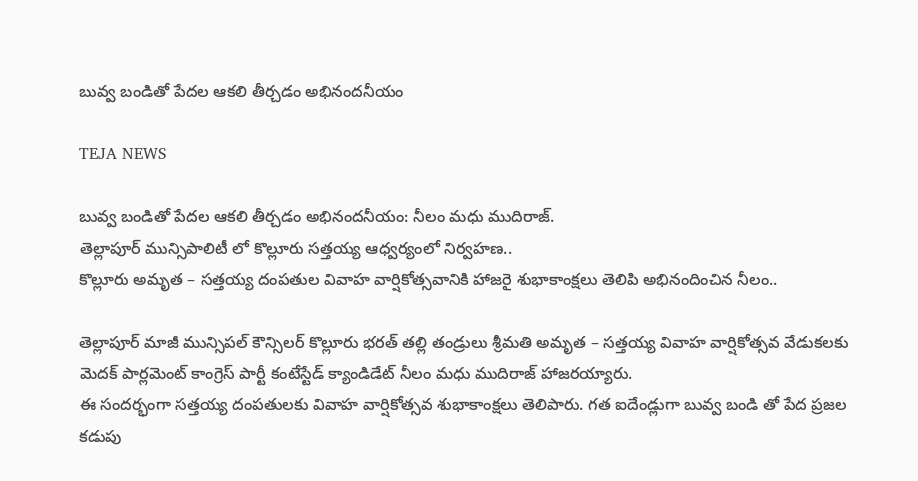బువ్వ బండితో పేదల ఆకలి తీర్చడం అభినందనీయం

TEJA NEWS

బువ్వ బండితో పేదల ఆకలి తీర్చడం అభినందనీయం: నీలం మధు ముదిరాజ్.
తెల్లాపూర్ మున్సిపాలిటీ లో కొల్లూరు సత్తయ్య ఆధ్వర్యంలో నిర్వహణ..
కొల్లూరు అమృత – సత్తయ్య దంపతుల వివాహ వార్షికోత్సవానికి హాజరై శుభాకాంక్షలు తెలిపి అభినందించిన నీలం..

తెల్లాపూర్ మాజీ మున్సిపల్ కౌన్సిలర్ కొల్లూరు భరత్ తల్లి తండ్రులు శ్రీమతి అమృత – సత్తయ్య వివాహ వార్షికోత్సవ వేడుకలకు మెదక్ పార్లమెంట్ కాంగ్రెస్ పార్టీ కంటేస్టేడ్ క్యాండిడేట్ నీలం మధు ముదిరాజ్ హాజరయ్యారు.
ఈ సందర్భంగా సత్తయ్య దంపతులకు వివాహ వార్షికోత్సవ శుభాకాంక్షలు తెలిపారు. గత ఐదేండ్లుగా బువ్వ బండి తో పేద ప్రజల కడుపు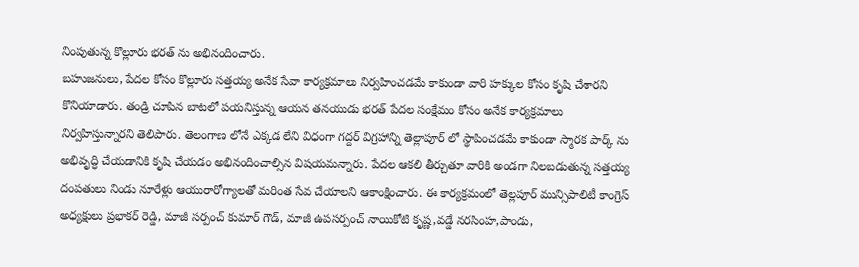నింపుతున్న కొల్లూరు భరత్ ను అభినందించారు.
బహుజనులు, పేదల కోసం కొల్లూరు సత్తయ్య అనేక సేవా కార్యక్రమాలు నిర్వహించడమే కాకుండా వారి హక్కుల కోసం కృషి చేశారని కొనియాడారు. తండ్రి చూపిన బాటలో పయనిస్తున్న ఆయన తనయుడు భరత్ పేదల సంక్షేమం కోసం అనేక కార్యక్రమాలు నిర్వహిస్తున్నారని తెలిపారు. తెలంగాణ లోనే ఎక్కడ లేని విధంగా గద్దర్ విగ్రహాన్ని తెల్లాపూర్ లో స్థాపించడమే కాకుండా స్మారక పార్క్ ను అభివృద్ధి చేయడానికి కృషి చేయడం అభినందించాల్సిన విషయమన్నారు. పేదల ఆకలి తీర్చుతూ వారికి అండగా నిలబడుతున్న సత్తయ్య దంపతులు నిండు నూరేళ్లు ఆయురారోగ్యాలతో మరింత సేవ చేయాలని ఆకాంక్షించారు. ఈ కార్యక్రమంలో తెల్లపూర్ మున్సిపాలిటీ కాంగ్రెస్ అధ్యక్షులు ప్రభాకర్ రెడ్డి, మాజీ సర్పంచ్ కుమార్ గౌడ్, మాజీ ఉపసర్పంచ్ నాయికోటి కృష్ణ,వడ్డే నరసింహ,పాండు,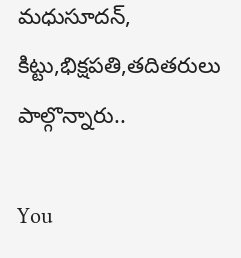మధుసూదన్, కిట్టు,భిక్షపతి,తదితరులు పాల్గొన్నారు..

You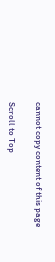cannot copy content of this page

Scroll to Top